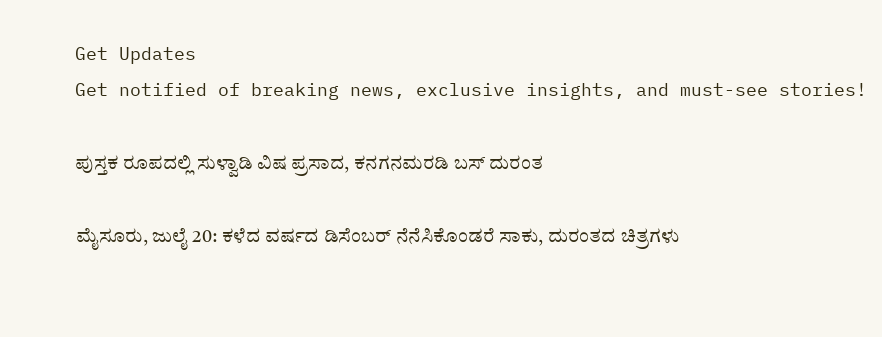Get Updates
Get notified of breaking news, exclusive insights, and must-see stories!

ಪುಸ್ತಕ ರೂಪದಲ್ಲಿ ಸುಳ್ವಾಡಿ ವಿಷ ಪ್ರಸಾದ, ಕನಗನಮರಡಿ ಬಸ್ ದುರಂತ

ಮೈಸೂರು, ಜುಲೈ 20: ಕಳೆದ ವರ್ಷದ ಡಿಸೆಂಬರ್ ನೆನೆಸಿಕೊಂಡರೆ ಸಾಕು, ದುರಂತದ ಚಿತ್ರಗಳು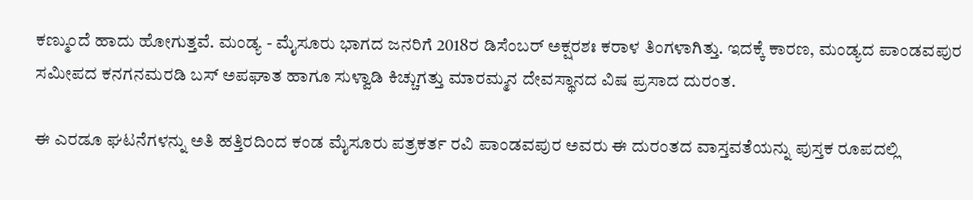ಕಣ್ಮುಂದೆ ಹಾದು ಹೋಗುತ್ತವೆ. ಮಂಡ್ಯ - ಮೈಸೂರು ಭಾಗದ ಜನರಿಗೆ 2018ರ ಡಿಸೆಂಬರ್ ಅಕ್ಷರಶಃ ಕರಾಳ ತಿಂಗಳಾಗಿತ್ತು. ಇದಕ್ಕೆ ಕಾರಣ, ಮಂಡ್ಯದ ಪಾಂಡವಪುರ ಸಮೀಪದ ಕನಗನಮರಡಿ ಬಸ್ ಅಪಘಾತ ಹಾಗೂ ಸುಳ್ವಾಡಿ ಕಿಚ್ಚುಗತ್ತು ಮಾರಮ್ಮನ ದೇವಸ್ಥಾನದ ವಿಷ ಪ್ರಸಾದ ದುರಂತ.

ಈ ಎರಡೂ ಘಟನೆಗಳನ್ನು ಅತಿ ಹತ್ತಿರದಿಂದ ಕಂಡ ಮೈಸೂರು ಪತ್ರಕರ್ತ ರವಿ ಪಾಂಡವಪುರ ಅವರು ಈ ದುರಂತದ ವಾಸ್ತವತೆಯನ್ನು ಪುಸ್ತಕ ರೂಪದಲ್ಲಿ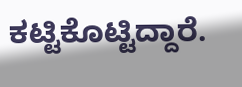ಕಟ್ಟಿಕೊಟ್ಟಿದ್ದಾರೆ.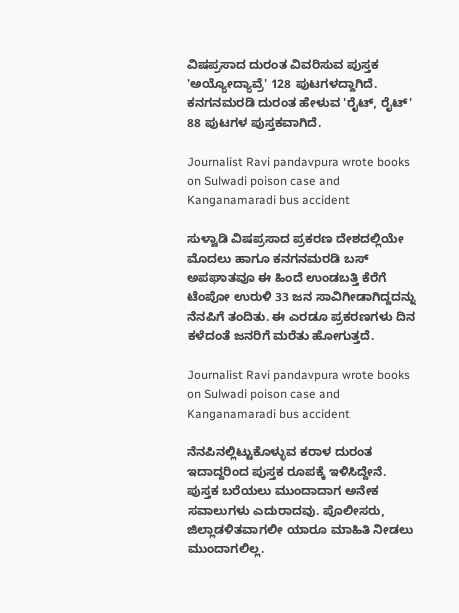ವಿಷಪ್ರಸಾದ ದುರಂತ ವಿವರಿಸುವ ಪುಸ್ತಕ 'ಅಯ್ಯೋದ್ಯಾವ್ರೆ' 128 ಪುಟಗಳದ್ದಾಗಿದೆ. ಕನಗನಮರಡಿ ದುರಂತ ಹೇಳುವ 'ರೈಟ್, ರೈಟ್' 88 ಪುಟಗಳ ಪುಸ್ತಕವಾಗಿದೆ.

Journalist Ravi pandavpura wrote books on Sulwadi poison case and Kanganamaradi bus accident

ಸುಳ್ವಾಡಿ ವಿಷಪ್ರಸಾದ ಪ್ರಕರಣ ದೇಶದಲ್ಲಿಯೇ ಮೊದಲು ಹಾಗೂ ಕನಗನಮರಡಿ ಬಸ್ ಅಪಘಾತವೂ ಈ ಹಿಂದೆ ಉಂಡಬತ್ತಿ ಕೆರೆಗೆ ಟೆಂಪೋ ಉರುಳಿ 33 ಜನ ಸಾವಿಗೀಡಾಗಿದ್ದದನ್ನು ನೆನಪಿಗೆ ತಂದಿತು. ಈ ಎರಡೂ ಪ್ರಕರಣಗಳು ದಿನ ಕಳೆದಂತೆ ಜನರಿಗೆ ಮರೆತು ಹೋಗುತ್ತದೆ.

Journalist Ravi pandavpura wrote books on Sulwadi poison case and Kanganamaradi bus accident

ನೆನಪಿನಲ್ಲಿಟ್ಟುಕೊಳ್ಳುವ ಕರಾಳ ದುರಂತ ಇದಾದ್ದರಿಂದ ಪುಸ್ತಕ ರೂಪಕ್ಕೆ ಇಳಿಸಿದ್ದೇನೆ. ಪುಸ್ತಕ ಬರೆಯಲು ಮುಂದಾದಾಗ ಅನೇಕ ಸವಾಲುಗಳು ಎದುರಾದವು. ಪೊಲೀಸರು, ಜಿಲ್ಲಾಡಳಿತವಾಗಲೀ ಯಾರೂ ಮಾಹಿತಿ ನೀಡಲು ಮುಂದಾಗಲಿಲ್ಲ.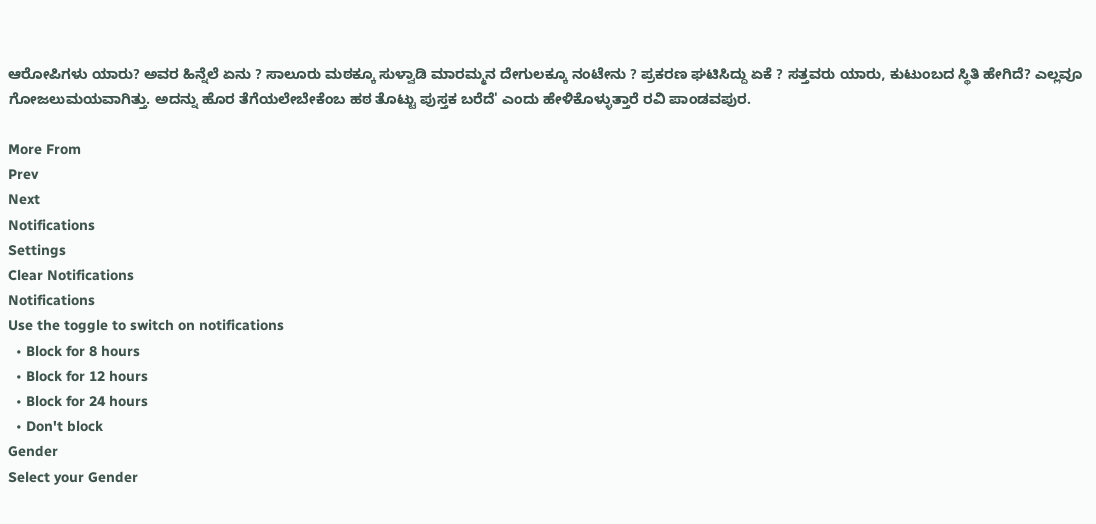ಆರೋಪಿಗಳು ಯಾರು? ಅವರ ಹಿನ್ನೆಲೆ ಏನು ? ಸಾಲೂರು ಮಠಕ್ಕೂ ಸುಳ್ವಾಡಿ ಮಾರಮ್ಮನ ದೇಗುಲಕ್ಕೂ ನಂಟೇನು ? ಪ್ರಕರಣ ಘಟಿಸಿದ್ದು ಏಕೆ ? ಸತ್ತವರು ಯಾರು, ಕುಟುಂಬದ ಸ್ಥಿತಿ ಹೇಗಿದೆ? ಎಲ್ಲವೂ ಗೋಜಲುಮಯವಾಗಿತ್ತು. ಅದನ್ನು ಹೊರ ತೆಗೆಯಲೇಬೇಕೆಂಬ ಹಠ ತೊಟ್ಟು ಪುಸ್ತಕ ಬರೆದೆ' ಎಂದು ಹೇಳಿಕೊಳ್ಳುತ್ತಾರೆ ರವಿ ಪಾಂಡವಪುರ.

More From
Prev
Next
Notifications
Settings
Clear Notifications
Notifications
Use the toggle to switch on notifications
  • Block for 8 hours
  • Block for 12 hours
  • Block for 24 hours
  • Don't block
Gender
Select your Gender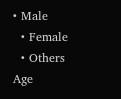• Male
  • Female
  • Others
Age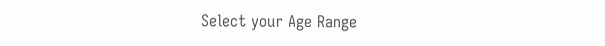Select your Age Range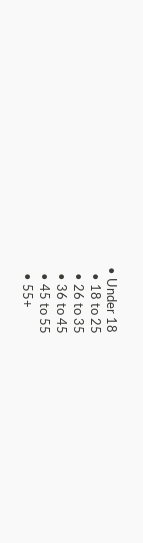• Under 18
  • 18 to 25
  • 26 to 35
  • 36 to 45
  • 45 to 55
  • 55+